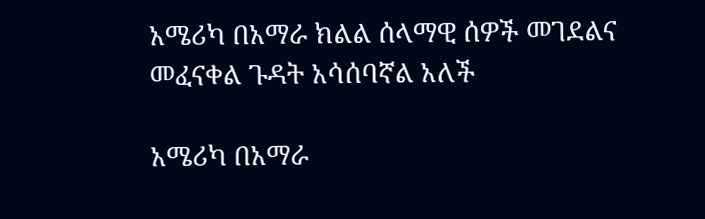አሜሪካ በአማራ ክልል ሰላማዊ ሰዎች መገደልና መፈናቀል ጉዳት አሳሰባኛል አለች

አሜሪካ በአማራ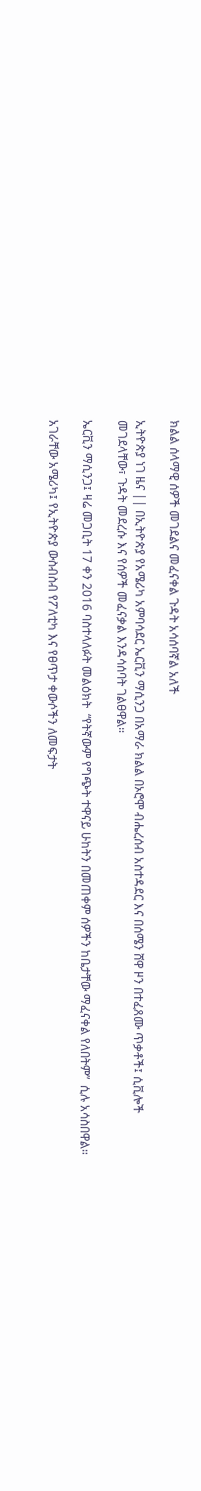ክልል ሰላማዊ ሰዎች መገደልና መፈናቀል ጉዳት አሳሰባኛል አለች

ኢትዮጵያ ነገ ዜና || በኢትዮጵያ የአሜሪካ አምባሳደር ኤርቪን ማሲንጋ በአማራ ክልል በኦሮሞ ብሔረሰብ አስተዳደር እና በሰሜን ሸዋ ዞን በተፈጸሙ ጥቃቶች፤ ሲቪሎች መገደላቸው፣ ጉዳት መደረሱ እና የሰዎች መፈናቃል እንዳሳሰባት ገልፀዋል።

ኤርቪን ማሲንጋ፤ ዛሬ መጋቢት 17 ቀን 2016 ባስተላለፉት መልዕክት  “የትኛውም የግጭት ተዋናይ ሁከትን በመጠቀም ሰዎችን ከቤታቸው ማፈናቀል የለበትም”  ሲሉ አሳስበዋል።

አገራቸው አሜሪካ፤ የኢትዮጵያ ውስብስብ የፖለቲካ እና የፀጥታ ቀውሶችን ለመፍታት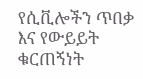የሲቪሎችን ጥበቃ እና የውይይት ቁርጠኝነት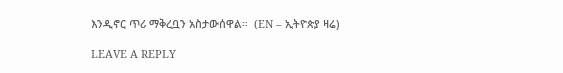እንዲኖር ጥሪ ማቅረቧን አስታውሰዋል።  (EN – ኢትዮጵያ ዛሬ)

LEAVE A REPLY